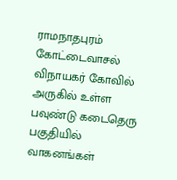ராமநாதபுரம் கோட்டைவாசல் விநாயகர் கோவில் அருகில் உள்ள பவுண்டு கடைதெரு பகுதியில் வாகனங்கள்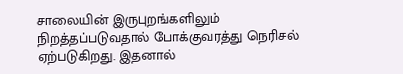சாலையின் இருபுறங்களிலும் நிறத்தப்படுவதால் போக்குவரத்து நெரிசல் ஏற்படுகிறது. இதனால்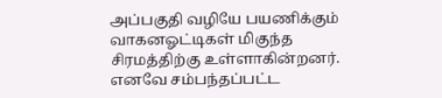அப்பகுதி வழியே பயணிக்கும் வாகனஓட்டிகள் மிகுந்த சிரமத்திற்கு உள்ளாகின்றனர். எனவே சம்பந்தப்பட்ட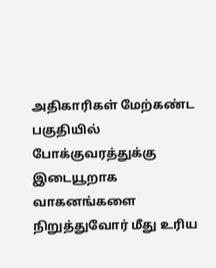அதிகாரிகள் மேற்கண்ட பகுதியில் போக்குவரத்துக்கு இடையூறாக வாகனங்களை நிறுத்துவோர் மீது உரிய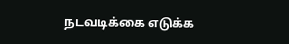நடவடிக்கை எடுக்க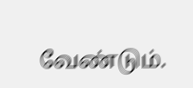வேண்டும்.